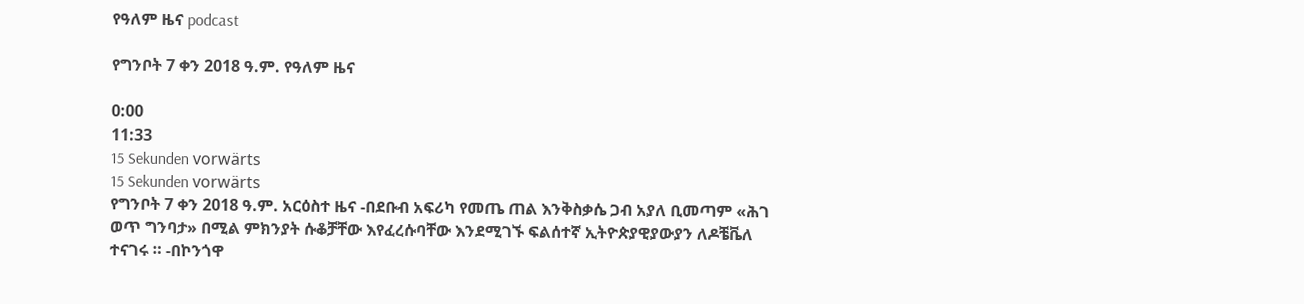የዓለም ዜና podcast

የግንቦት 7 ቀን 2018 ዓ.ም. የዓለም ዜና

0:00
11:33
15 Sekunden vorwärts
15 Sekunden vorwärts
የግንቦት 7 ቀን 2018 ዓ.ም. አርዕስተ ዜና -በደቡብ አፍሪካ የመጤ ጠል እንቅስቃሴ ጋብ አያለ ቢመጣም «ሕገ ወጥ ግንባታ» በሚል ምክንያት ሱቆቻቸው እየፈረሱባቸው እንደሚገኙ ፍልሰተኛ ኢትዮጵያዊያውያን ለዶቼቬለ ተናገሩ ። -በኮንጎዋ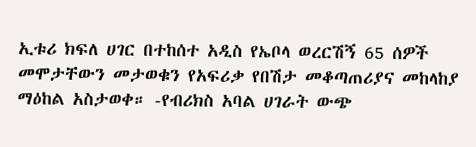ኢቱሪ ክፍለ ሀገር በተከሰተ አዲስ የኤቦላ ወረርሽኝ 65 ሰዎች መሞታቸውን መታወቁን የአፍሪቃ የበሽታ መቆጣጠሪያና መከላከያ ማዕከል አስታወቀ። -የብሪክስ አባል ሀገራት ውጭ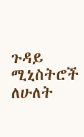ጉዳይ ሚኒስትሮች ለሁለት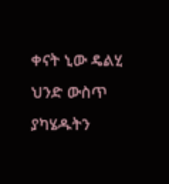ቀናት ኒው ዴልሂ ህንድ ውስጥ ያካሄዱትን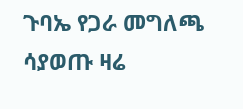ጉባኤ የጋራ መግለጫ ሳያወጡ ዛሬ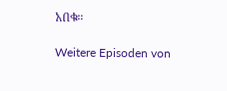አበቁ።

Weitere Episoden von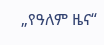„የዓለም ዜና“